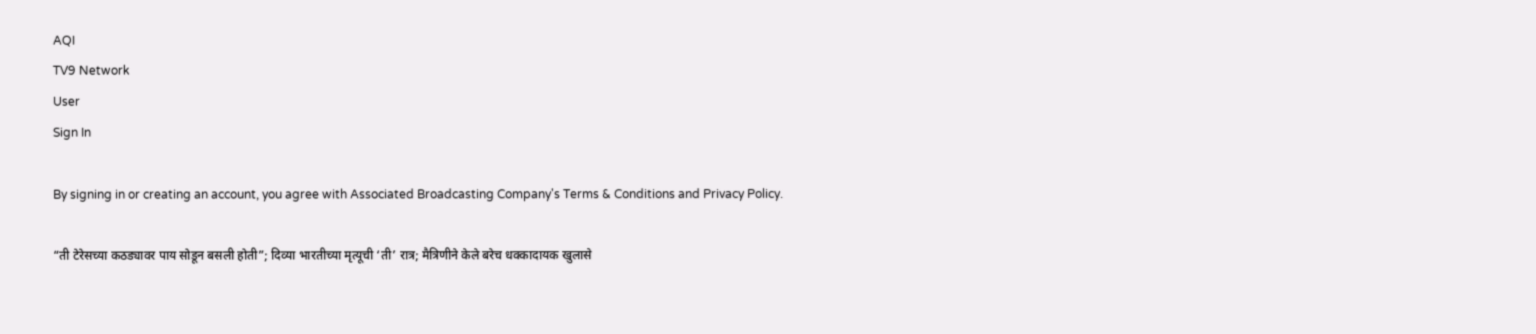AQI
TV9 Network
User
Sign In

By signing in or creating an account, you agree with Associated Broadcasting Company's Terms & Conditions and Privacy Policy.

“ती टेरेसच्या कठड्यावर पाय सोडून बसली होती”; दिव्या भारतीच्या मृत्यूची ‘ती’ रात्र; मैत्रिणीने केले बरेच धक्कादायक खुलासे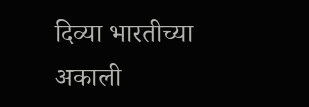दिव्या भारतीच्या अकाली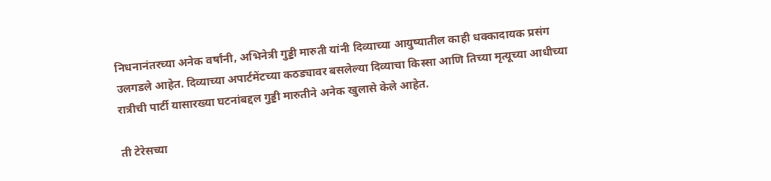निधनानंतरच्या अनेक वर्षांनी, अभिनेत्री गुड्डी मारुती यांनी दिव्याच्या आयुष्यातील काही धक्कादायक प्रसंग उलगडले आहेत. दिव्याच्या अपार्टमेंटच्या कठड्यावर बसलेल्या दिव्याचा किस्सा आणि तिच्या मृत्यूच्या आधीच्या रात्रीची पार्टी यासारख्या घटनांबद्दल गुड्डी मारुतीने अनेक खुलासे केले आहेत.

ती टेरेसच्या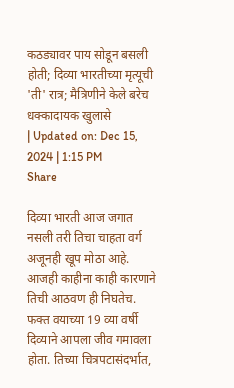कठड्यावर पाय सोडून बसली होती; दिव्या भारतीच्या मृत्यूची 'ती' रात्र; मैत्रिणीने केले बरेच धक्कादायक खुलासे
| Updated on: Dec 15, 2024 | 1:15 PM
Share

दिव्या भारती आज जगात नसली तरी तिचा चाहता वर्ग अजूनही खूप मोठा आहे. आजही काहीना काही कारणाने तिची आठवण ही निघतेच. फक्त वयाच्या 19 व्या वर्षी दिव्याने आपला जीव गमावला होता. तिच्या चित्रपटासंदर्भात,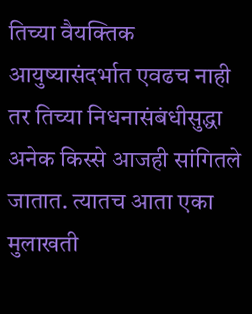तिच्या वैयक्तिक आयुष्यासंदर्भात एवढच नाही तर तिच्या निधनासंबंधीसुद्धा अनेक किस्से आजही सांगितले जातात. त्यातच आता एका मुलाखती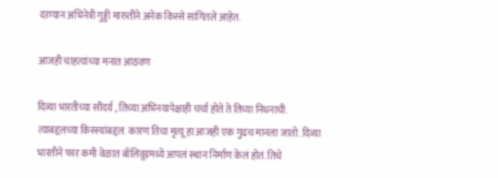दरम्यान अभिनेत्री गुड्डी मारुतीने अनेक किस्से सांगितले आहेत.

आजही चाहत्यांच्या मनात आठवण

दिव्या भारतीच्या सौंदर्य , तिच्या अभिनयापेक्षाही चर्चा होते ते तिच्या निधनाची. त्याबद्दलच्या किस्स्यांबद्दल. कारण तिचा मृत्यू हा आजही एक गुढच मानला जातो. दिव्या भारतीने फार कमी वेळात बॉलिवूडमध्ये आपलं स्थान निर्माण केलं होतं. तिचे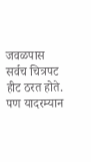जवळपास सर्वच चित्रपट हीट ठरत होते. पण यादरम्यान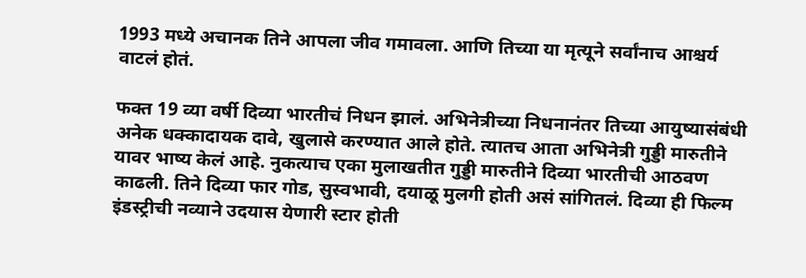1993 मध्ये अचानक तिने आपला जीव गमावला. आणि तिच्या या मृत्यूने सर्वांनाच आश्चर्य वाटलं होतं.

फक्त 19 व्या वर्षी दिव्या भारतीचं निधन झालं. अभिनेत्रीच्या निधनानंतर तिच्या आयुष्यासंबंधी अनेक धक्कादायक दावे, खुलासे करण्यात आले होते. त्यातच आता अभिनेत्री गुड्डी मारुतीने यावर भाष्य केलं आहे. नुकत्याच एका मुलाखतीत गुड्डी मारुतीने दिव्या भारतीची आठवण काढली. तिने दिव्या फार गोड, सुस्वभावी, दयाळू मुलगी होती असं सांगितलं. दिव्या ही फिल्म इंडस्ट्रीची नव्याने उदयास येणारी स्टार होती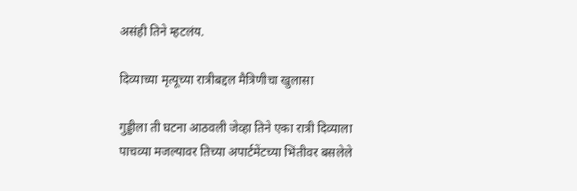असंही तिने म्हटलंय.

दिव्याच्या मृत्यूच्या रात्रीबद्दल मैत्रिणीचा खुलासा

गुड्डीला ती घटना आठवली जेव्हा तिने एका रात्री दिव्याला पाचव्या मजल्यावर तिच्या अपार्टमेंटच्या भिंतीवर बसलेले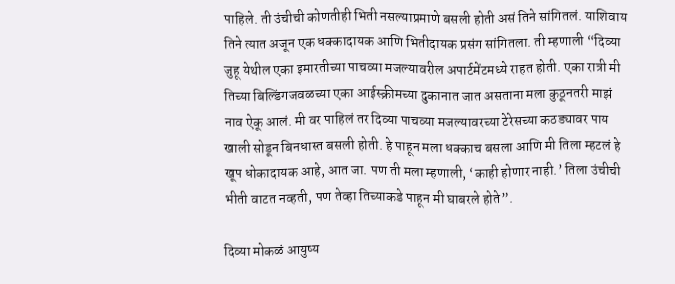पाहिले. ती उंचीची कोणतीही भिती नसल्याप्रमाणे बसली होती असं तिने सांगितलं. याशिवाय तिने त्यात अजून एक धक्कादायक आणि भितीदायक प्रसंग सांगितला. ती म्हणाली “दिव्या जुहू येथील एका इमारतीच्या पाचव्या मजल्यावरील अपार्टमेंटमध्ये राहत होती. एका रात्री मी तिच्या बिल्डिंगजवळच्या एका आईस्क्रीमच्या दुकानात जात असताना मला कुठूनतरी माझं नाव ऐकू आलं. मी वर पाहिलं तर दिव्या पाचव्या मजल्यावरच्या टेरेसच्या कठड्यावर पाय खाली सोडून बिनधास्त बसली होती. हे पाहून मला धक्काच बसला आणि मी तिला म्हटलं हे खूप धोकादायक आहे, आत जा. पण ती मला म्हणाली, ‘काही होणार नाही.’ तिला उंचीची भीती वाटत नव्हती, पण तेव्हा तिच्याकडे पाहून मी घाबरले होते”.

दिव्या मोकळं आयुष्य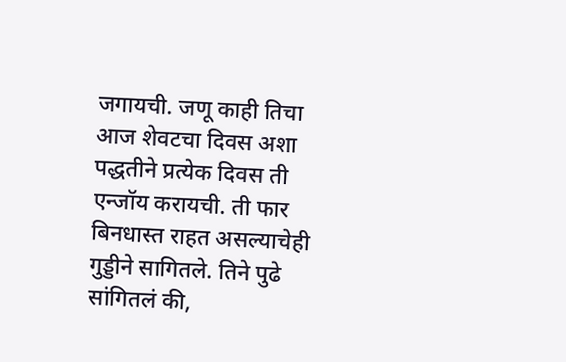जगायची. जणू काही तिचा आज शेवटचा दिवस अशा पद्धतीने प्रत्येक दिवस ती एन्जॉय करायची. ती फार बिनधास्त राहत असल्याचेही गुड्डीने सागितले. तिने पुढे सांगितलं की,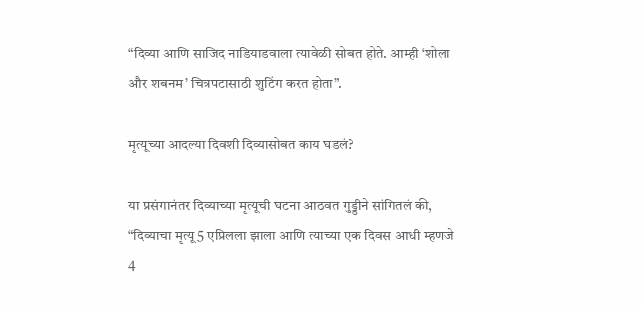“दिव्या आणि साजिद नाडियाडवाला त्यावेळी सोबत होते. आम्ही ‘शोला और शबनम’ चित्रपटासाठी शुटिंग करत होता”.

मृत्यूच्या आदल्या दिवशी दिव्यासोबत काय घडलं?

या प्रसंगानंतर दिव्याच्या मृत्यूची घटना आठवत गुड्डीने सांगितलं की, “दिव्याचा मृत्यू 5 एप्रिलला झाला आणि त्याच्या एक दिवस आधी म्हणजे 4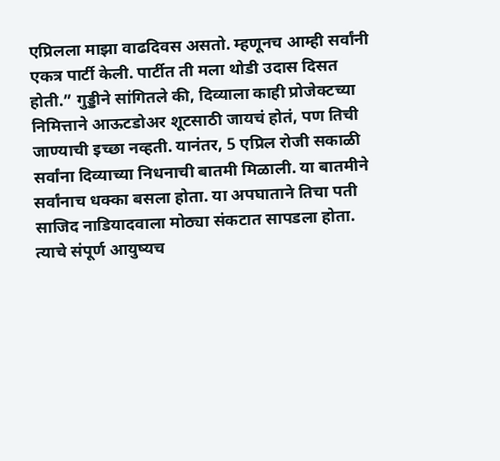एप्रिलला माझा वाढदिवस असतो. म्हणूनच आम्ही सर्वांनी एकत्र पार्टी केली. पार्टीत ती मला थोडी उदास दिसत होती.” गुड्डीने सांगितले की, दिव्याला काही प्रोजेक्टच्या निमित्ताने आऊटडोअर शूटसाठी जायचं होतं, पण तिची जाण्याची इच्छा नव्हती. यानंतर, 5 एप्रिल रोजी सकाळी सर्वांना दिव्याच्या निधनाची बातमी मिळाली. या बातमीने सर्वांनाच धक्का बसला होता. या अपघाताने तिचा पती साजिद नाडियादवाला मोठ्या संकटात सापडला होता. त्याचे संपूर्ण आयुष्यच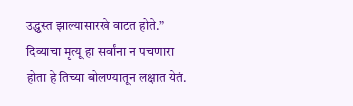उद्ध्वस्त झाल्यासारखे वाटत होते.” दिव्याचा मृत्यू हा सर्वांना न पचणारा होता हे तिच्या बोलण्यातून लक्षात येतं.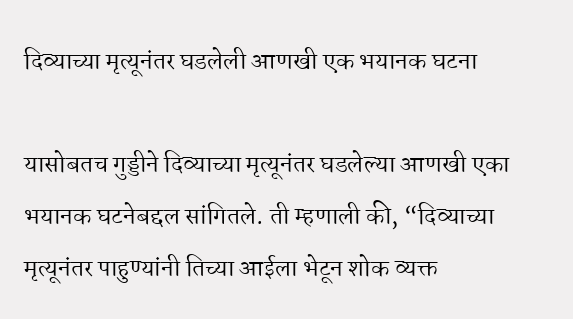दिव्याच्या मृत्यूनंतर घडलेली आणखी एक भयानक घटना

यासोबतच गुड्डीने दिव्याच्या मृत्यूनंतर घडलेल्या आणखी एका भयानक घटनेबद्दल सांगितले. ती म्हणाली की, “दिव्याच्या मृत्यूनंतर पाहुण्यांनी तिच्या आईला भेटून शोक व्यक्त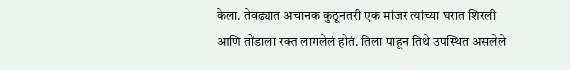केला. तेवढ्यात अचानक कुठूनतरी एक मांजर त्यांच्या घरात शिरली आणि तोंडाला रक्त लागलेलं होतं. तिला पाहून तिथे उपस्थित असलेले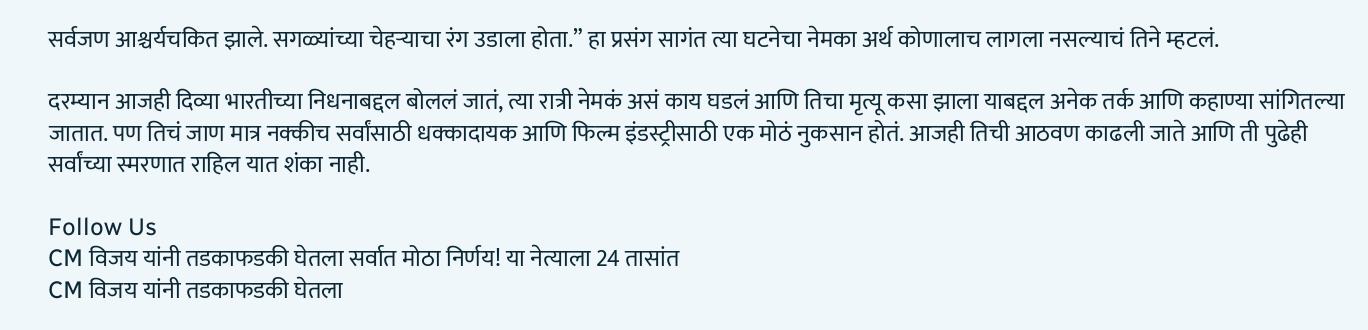सर्वजण आश्चर्यचकित झाले. सगळ्यांच्या चेहऱ्याचा रंग उडाला होता.” हा प्रसंग सागंत त्या घटनेचा नेमका अर्थ कोणालाच लागला नसल्याचं तिने म्हटलं.

दरम्यान आजही दिव्या भारतीच्या निधनाबद्दल बोललं जातं, त्या रात्री नेमकं असं काय घडलं आणि तिचा मृत्यू कसा झाला याबद्दल अनेक तर्क आणि कहाण्या सांगितल्या जातात. पण तिचं जाण मात्र नक्कीच सर्वांसाठी धक्कादायक आणि फिल्म इंडस्ट्रीसाठी एक मोठं नुकसान होतं. आजही तिची आठवण काढली जाते आणि ती पुढेही सर्वांच्या स्मरणात राहिल यात शंका नाही.

Follow Us
CM विजय यांनी तडकाफडकी घेतला सर्वात मोठा निर्णय! या नेत्याला 24 तासांत
CM विजय यांनी तडकाफडकी घेतला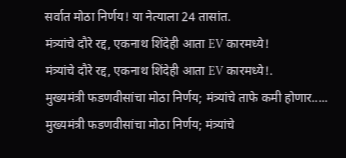सर्वात मोठा निर्णय! या नेत्याला 24 तासांत.
मंत्र्यांचे दौरे रद्द, एकनाथ शिंदेही आता EV कारमध्ये!
मंत्र्यांचे दौरे रद्द, एकनाथ शिंदेही आता EV कारमध्ये!.
मुख्यमंत्री फडणवीसांचा मोठा निर्णय; मंत्र्यांचे ताफे कमी होणार.....
मुख्यमंत्री फडणवीसांचा मोठा निर्णय; मंत्र्यांचे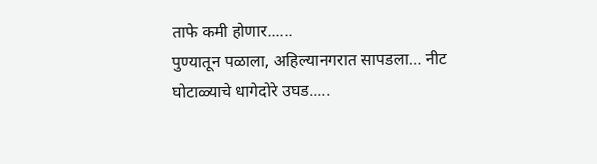ताफे कमी होणार......
पुण्यातून पळाला, अहिल्यानगरात सापडला… नीट घोटाळ्याचे धागेदोरे उघड.....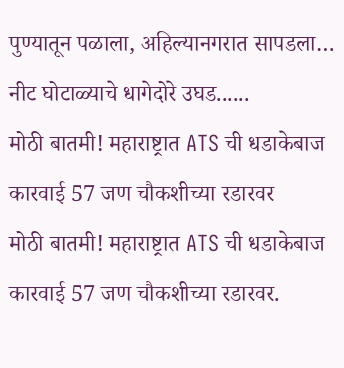पुण्यातून पळाला, अहिल्यानगरात सापडला… नीट घोटाळ्याचे धागेदोरे उघड......
मोठी बातमी! महाराष्ट्रात ATS ची धडाकेबाज कारवाई 57 जण चौकशीच्या रडारवर
मोठी बातमी! महाराष्ट्रात ATS ची धडाकेबाज कारवाई 57 जण चौकशीच्या रडारवर.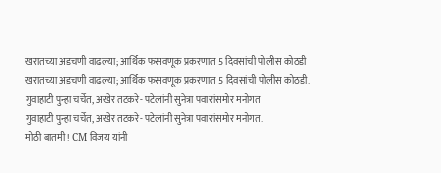खरातच्या अडचणी वाढल्या; आर्थिक फसवणूक प्रकरणात 5 दिवसांची पोलीस कोठडी
खरातच्या अडचणी वाढल्या; आर्थिक फसवणूक प्रकरणात 5 दिवसांची पोलीस कोठडी.
गुवाहाटी पुन्हा चर्चेत, अखेर तटकरे- पटेलांनी सुनेत्रा पवारांसमोर मनोगत
गुवाहाटी पुन्हा चर्चेत, अखेर तटकरे- पटेलांनी सुनेत्रा पवारांसमोर मनोगत.
मोठी बातमी! CM विजय यांनी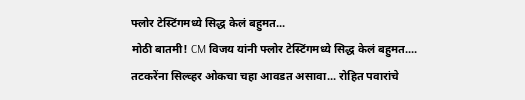फ्लोर टेस्टिंगमध्ये सिद्ध केलं बहुमत...
मोठी बातमी! CM विजय यांनी फ्लोर टेस्टिंगमध्ये सिद्ध केलं बहुमत....
तटकरेंना सिल्व्हर ओकचा चहा आवडत असावा... रोहित पवारांचे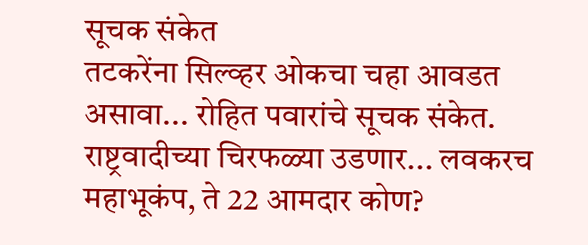सूचक संकेत
तटकरेंना सिल्व्हर ओकचा चहा आवडत असावा... रोहित पवारांचे सूचक संकेत.
राष्ट्रवादीच्या चिरफळ्या उडणार... लवकरच महाभूकंप, ते 22 आमदार कोण?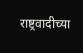राष्ट्रवादीच्या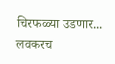चिरफळ्या उडणार... लवकरच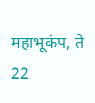महाभूकंप, ते 22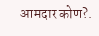आमदार कोण?.